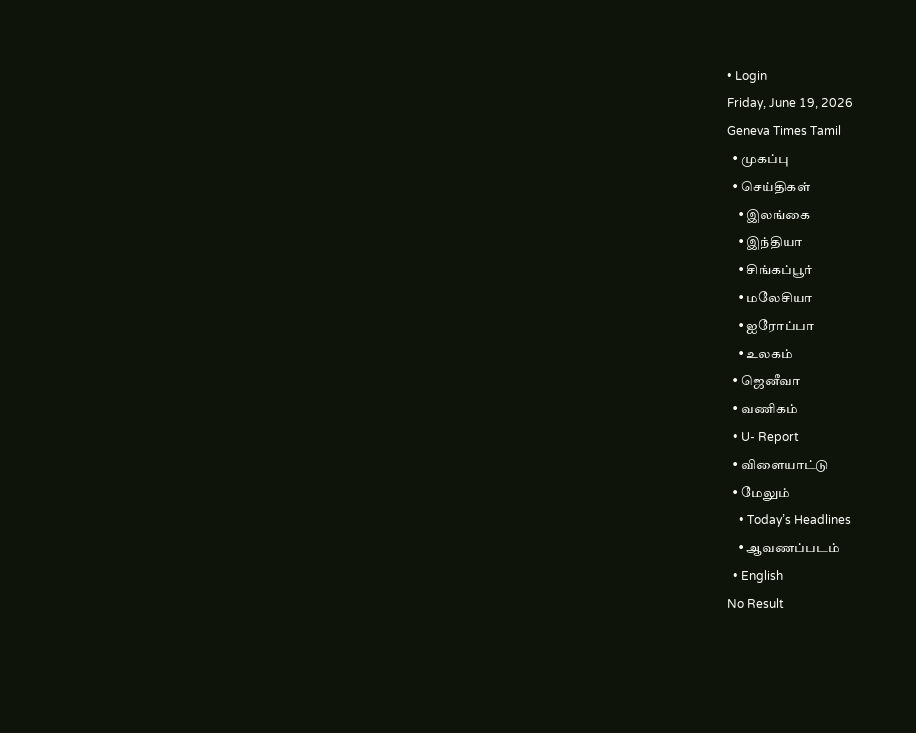• Login
Friday, June 19, 2026
Geneva Times Tamil
  • முகப்பு
  • செய்திகள்
    • இலங்கை
    • இந்தியா
    • சிங்கப்பூர்
    • மலேசியா
    • ஐரோப்பா
    • உலகம்
  • ஜெனீவா
  • வணிகம்
  • U- Report
  • விளையாட்டு
  • மேலும்
    • Today’s Headlines
    • ஆவணப்படம்
  • English
No Result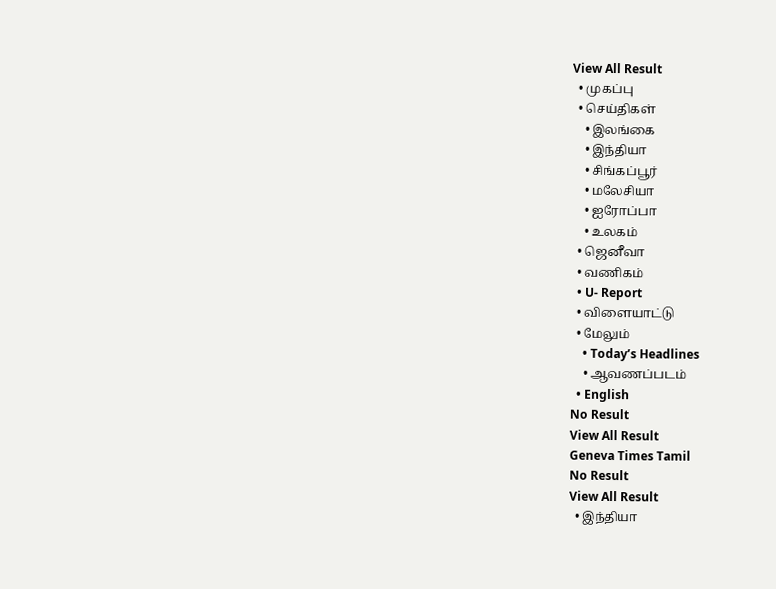View All Result
  • முகப்பு
  • செய்திகள்
    • இலங்கை
    • இந்தியா
    • சிங்கப்பூர்
    • மலேசியா
    • ஐரோப்பா
    • உலகம்
  • ஜெனீவா
  • வணிகம்
  • U- Report
  • விளையாட்டு
  • மேலும்
    • Today’s Headlines
    • ஆவணப்படம்
  • English
No Result
View All Result
Geneva Times Tamil
No Result
View All Result
  • இந்தியா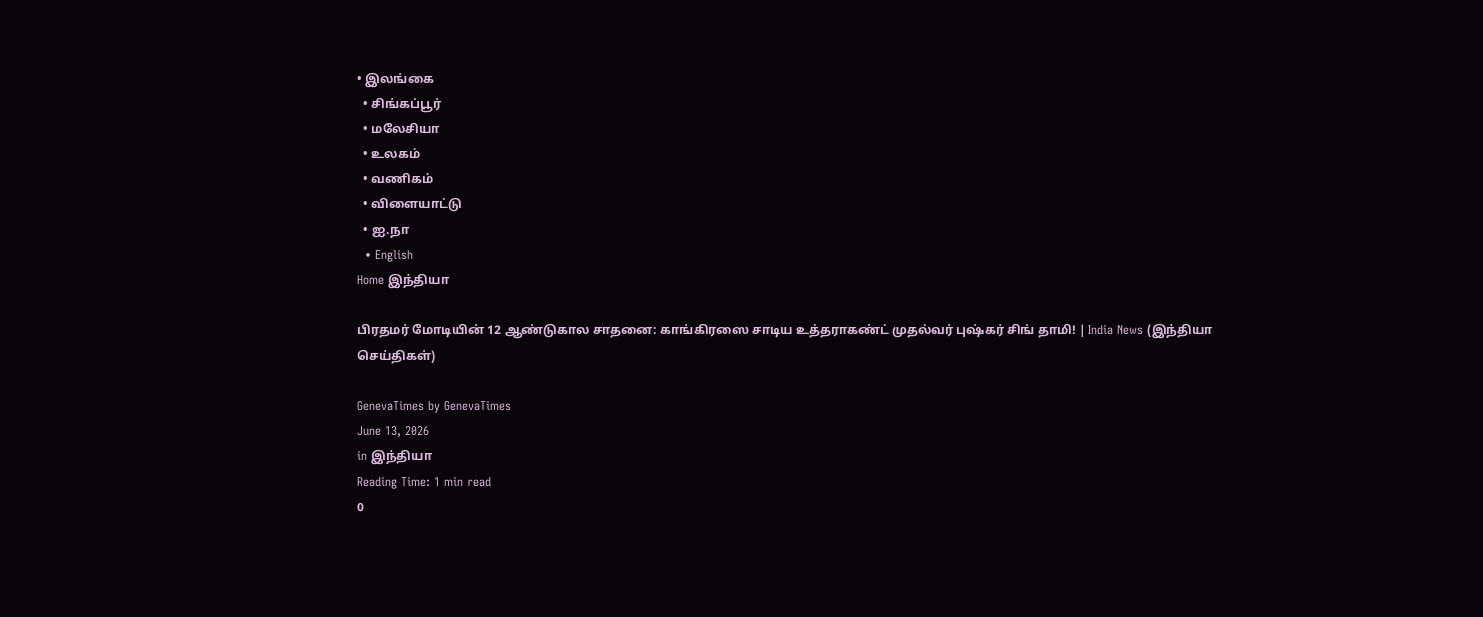• இலங்கை
  • சிங்கப்பூர்
  • மலேசியா
  • உலகம்
  • வணிகம்
  • விளையாட்டு
  • ஐ.நா
  • English
Home இந்தியா

பிரதமர் மோடியின் 12 ஆண்டுகால சாதனை: காங்கிரஸை சாடிய உத்தராகண்ட் முதல்வர் புஷ்கர் சிங் தாமி! | India News (இந்தியா செய்திகள்)

GenevaTimes by GenevaTimes
June 13, 2026
in இந்தியா
Reading Time: 1 min read
0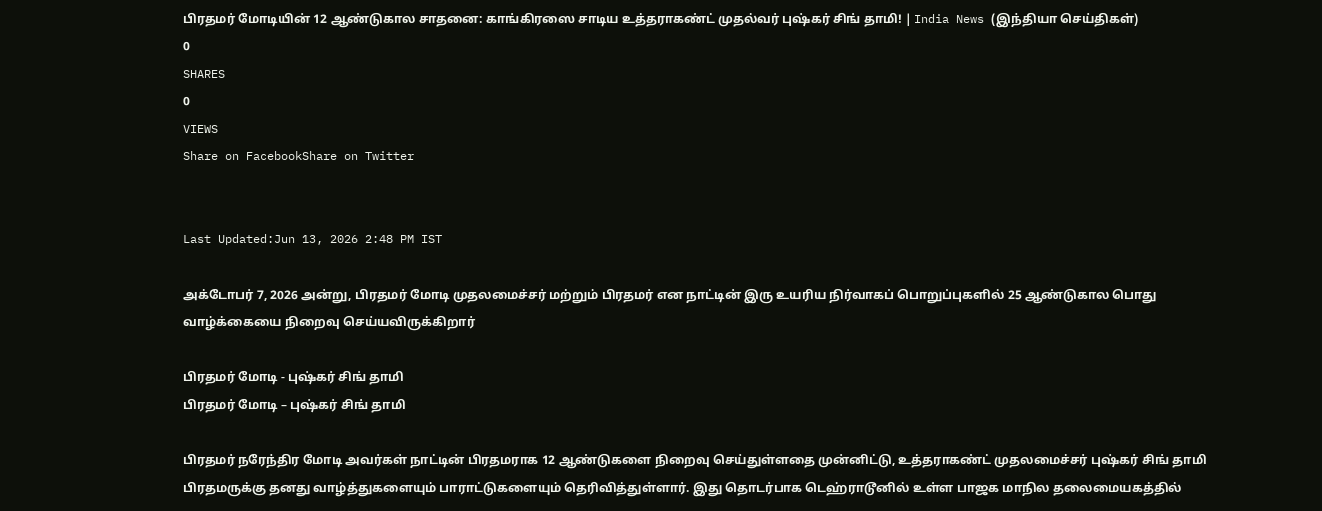பிரதமர் மோடியின் 12 ஆண்டுகால சாதனை: காங்கிரஸை சாடிய உத்தராகண்ட் முதல்வர் புஷ்கர் சிங் தாமி! | India News (இந்தியா செய்திகள்)
0
SHARES
0
VIEWS
Share on FacebookShare on Twitter


Last Updated:Jun 13, 2026 2:48 PM IST

அக்டோபர் 7, 2026 அன்று, பிரதமர் மோடி முதலமைச்சர் மற்றும் பிரதமர் என நாட்டின் இரு உயரிய நிர்வாகப் பொறுப்புகளில் 25 ஆண்டுகால பொது வாழ்க்கையை நிறைவு செய்யவிருக்கிறார்

பிரதமர் மோடி - புஷ்கர் சிங் தாமி
பிரதமர் மோடி – புஷ்கர் சிங் தாமி

பிரதமர் நரேந்திர மோடி அவர்கள் நாட்டின் பிரதமராக 12 ஆண்டுகளை நிறைவு செய்துள்ளதை முன்னிட்டு, உத்தராகண்ட் முதலமைச்சர் புஷ்கர் சிங் தாமி பிரதமருக்கு தனது வாழ்த்துகளையும் பாராட்டுகளையும் தெரிவித்துள்ளார். இது தொடர்பாக டெஹ்ராடூனில் உள்ள பாஜக மாநில தலைமையகத்தில்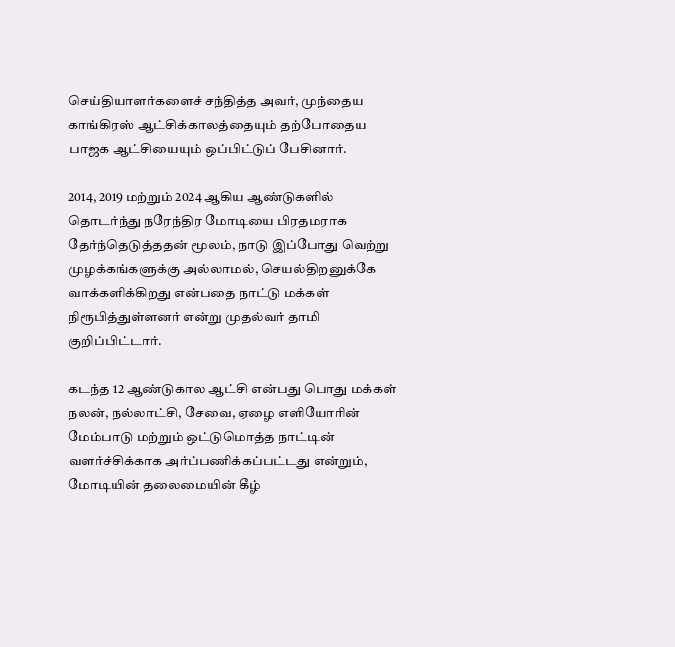செய்தியாளர்களைச் சந்தித்த அவர், முந்தைய காங்கிரஸ் ஆட்சிக்காலத்தையும் தற்போதைய பாஜக ஆட்சியையும் ஒப்பிட்டுப் பேசினார்.

2014, 2019 மற்றும் 2024 ஆகிய ஆண்டுகளில் தொடர்ந்து நரேந்திர மோடியை பிரதமராக தேர்ந்தெடுத்ததன் மூலம், நாடு இப்போது வெற்று முழக்கங்களுக்கு அல்லாமல், செயல்திறனுக்கே வாக்களிக்கிறது என்பதை நாட்டு மக்கள் நிரூபித்துள்ளனர் என்று முதல்வர் தாமி குறிப்பிட்டார்.

கடந்த 12 ஆண்டுகால ஆட்சி என்பது பொது மக்கள் நலன், நல்லாட்சி, சேவை, ஏழை எளியோரின் மேம்பாடு மற்றும் ஒட்டுமொத்த நாட்டின் வளர்ச்சிக்காக அர்ப்பணிக்கப்பட்டது என்றும், மோடியின் தலைமையின் கீழ்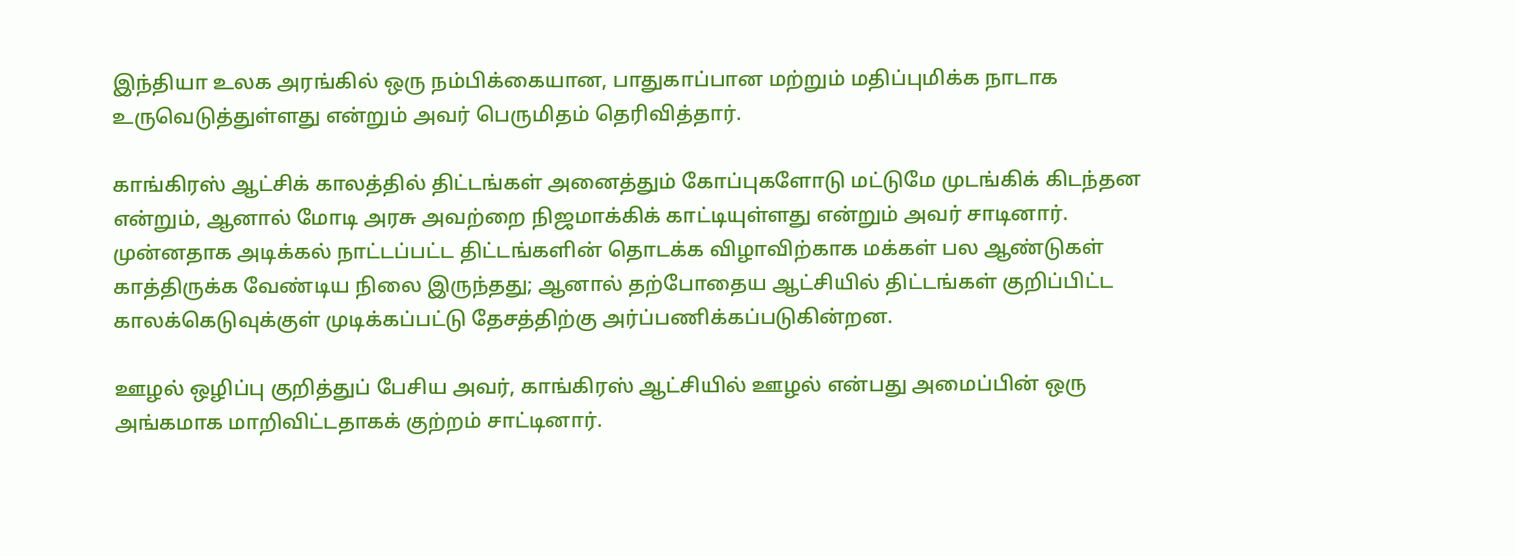இந்தியா உலக அரங்கில் ஒரு நம்பிக்கையான, பாதுகாப்பான மற்றும் மதிப்புமிக்க நாடாக உருவெடுத்துள்ளது என்றும் அவர் பெருமிதம் தெரிவித்தார்.

காங்கிரஸ் ஆட்சிக் காலத்தில் திட்டங்கள் அனைத்தும் கோப்புகளோடு மட்டுமே முடங்கிக் கிடந்தன என்றும், ஆனால் மோடி அரசு அவற்றை நிஜமாக்கிக் காட்டியுள்ளது என்றும் அவர் சாடினார். முன்னதாக அடிக்கல் நாட்டப்பட்ட திட்டங்களின் தொடக்க விழாவிற்காக மக்கள் பல ஆண்டுகள் காத்திருக்க வேண்டிய நிலை இருந்தது; ஆனால் தற்போதைய ஆட்சியில் திட்டங்கள் குறிப்பிட்ட காலக்கெடுவுக்குள் முடிக்கப்பட்டு தேசத்திற்கு அர்ப்பணிக்கப்படுகின்றன.

ஊழல் ஒழிப்பு குறித்துப் பேசிய அவர், காங்கிரஸ் ஆட்சியில் ஊழல் என்பது அமைப்பின் ஒரு அங்கமாக மாறிவிட்டதாகக் குற்றம் சாட்டினார்.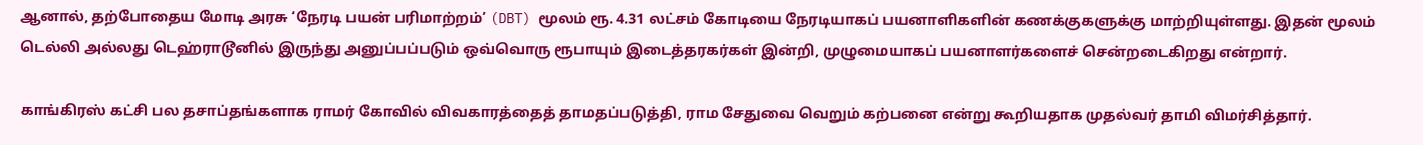ஆனால், தற்போதைய மோடி அரசு ‘நேரடி பயன் பரிமாற்றம்’ (DBT) மூலம் ரூ. 4.31 லட்சம் கோடியை நேரடியாகப் பயனாளிகளின் கணக்குகளுக்கு மாற்றியுள்ளது. இதன் மூலம் டெல்லி அல்லது டெஹ்ராடூனில் இருந்து அனுப்பப்படும் ஒவ்வொரு ரூபாயும் இடைத்தரகர்கள் இன்றி, முழுமையாகப் பயனாளர்களைச் சென்றடைகிறது என்றார்.

காங்கிரஸ் கட்சி பல தசாப்தங்களாக ராமர் கோவில் விவகாரத்தைத் தாமதப்படுத்தி, ராம சேதுவை வெறும் கற்பனை என்று கூறியதாக முதல்வர் தாமி விமர்சித்தார்.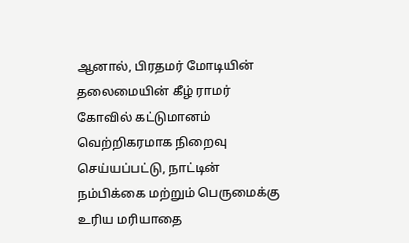ஆனால், பிரதமர் மோடியின் தலைமையின் கீழ் ராமர் கோவில் கட்டுமானம் வெற்றிகரமாக நிறைவு செய்யப்பட்டு, நாட்டின் நம்பிக்கை மற்றும் பெருமைக்கு உரிய மரியாதை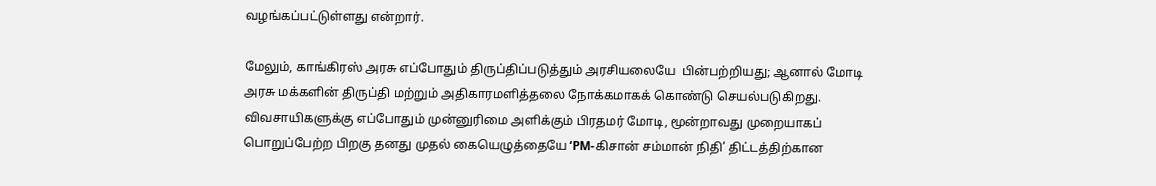வழங்கப்பட்டுள்ளது என்றார்.

மேலும், காங்கிரஸ் அரசு எப்போதும் திருப்திப்படுத்தும் அரசியலையே  பின்பற்றியது; ஆனால் மோடி அரசு மக்களின் திருப்தி மற்றும் அதிகாரமளித்தலை நோக்கமாகக் கொண்டு செயல்படுகிறது. விவசாயிகளுக்கு எப்போதும் முன்னுரிமை அளிக்கும் பிரதமர் மோடி, மூன்றாவது முறையாகப் பொறுப்பேற்ற பிறகு தனது முதல் கையெழுத்தையே ‘PM-கிசான் சம்மான் நிதி’ திட்டத்திற்கான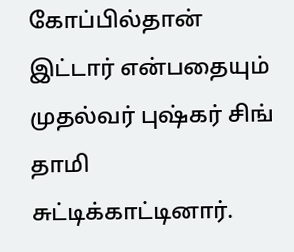கோப்பில்தான் இட்டார் என்பதையும் முதல்வர் புஷ்கர் சிங் தாமி சுட்டிக்காட்டினார்.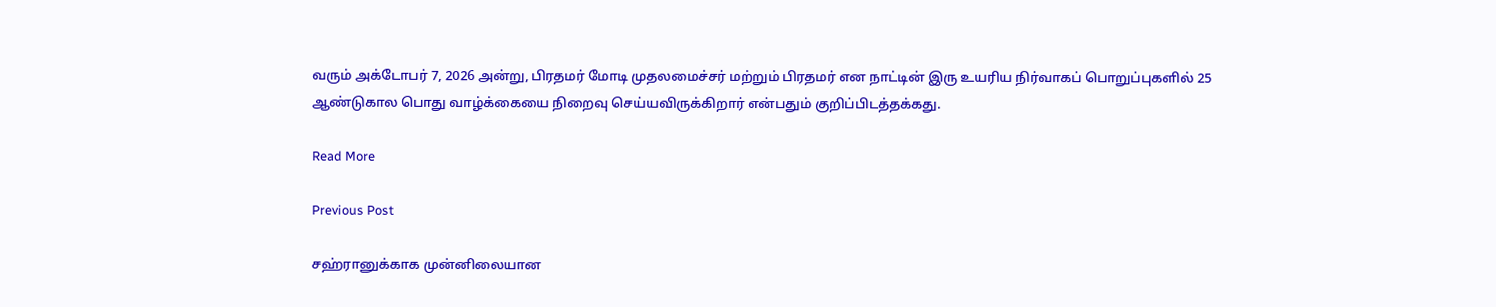வரும் அக்டோபர் 7, 2026 அன்று, பிரதமர் மோடி முதலமைச்சர் மற்றும் பிரதமர் என நாட்டின் இரு உயரிய நிர்வாகப் பொறுப்புகளில் 25 ஆண்டுகால பொது வாழ்க்கையை நிறைவு செய்யவிருக்கிறார் என்பதும் குறிப்பிடத்தக்கது.

Read More

Previous Post

சஹ்ரானுக்காக முன்னிலையான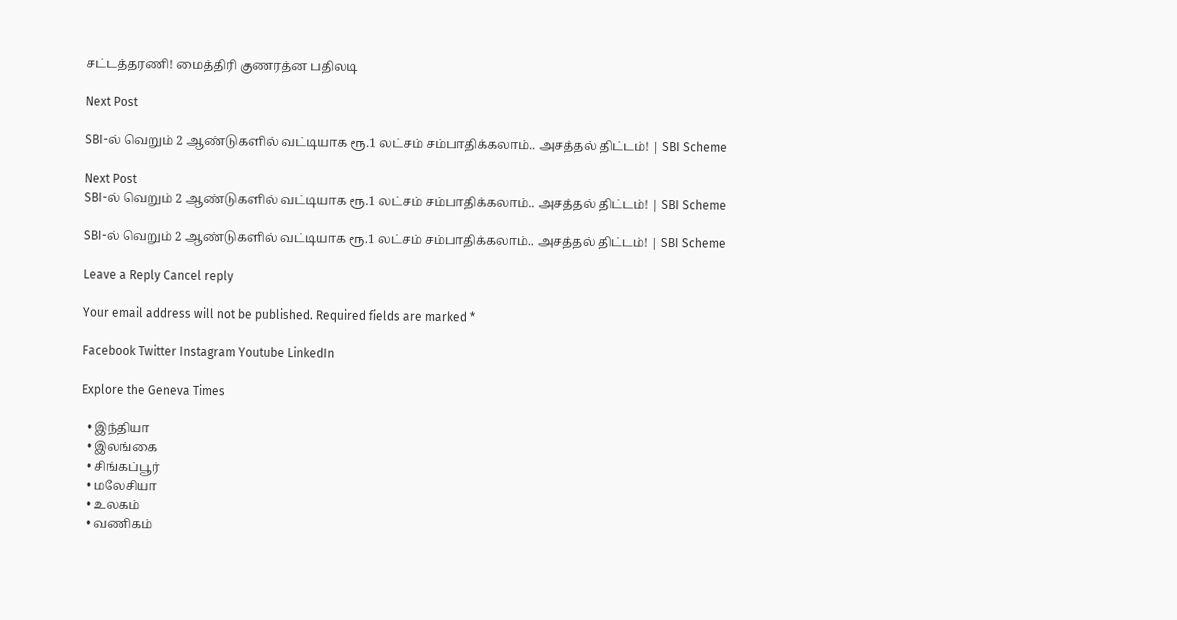சட்டத்தரணி! மைத்திரி குணரத்ன பதிலடி

Next Post

SBI-ல் வெறும் 2 ஆண்டுகளில் வட்டியாக ரூ.1 லட்சம் சம்பாதிக்கலாம்.. அசத்தல் திட்டம்! | SBI Scheme

Next Post
SBI-ல் வெறும் 2 ஆண்டுகளில் வட்டியாக ரூ.1 லட்சம் சம்பாதிக்கலாம்.. அசத்தல் திட்டம்! | SBI Scheme

SBI-ல் வெறும் 2 ஆண்டுகளில் வட்டியாக ரூ.1 லட்சம் சம்பாதிக்கலாம்.. அசத்தல் திட்டம்! | SBI Scheme

Leave a Reply Cancel reply

Your email address will not be published. Required fields are marked *

Facebook Twitter Instagram Youtube LinkedIn

Explore the Geneva Times

  • இந்தியா
  • இலங்கை
  • சிங்கப்பூர்
  • மலேசியா
  • உலகம்
  • வணிகம்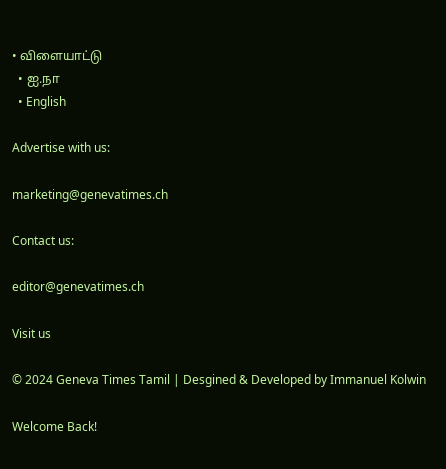• விளையாட்டு
  • ஐ.நா
  • English

Advertise with us:

marketing@genevatimes.ch

Contact us:

editor@genevatimes.ch

Visit us

© 2024 Geneva Times Tamil | Desgined & Developed by Immanuel Kolwin

Welcome Back!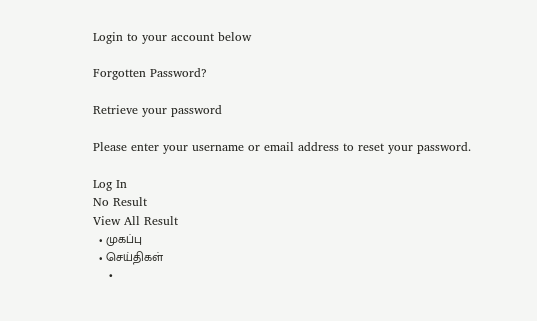Login to your account below

Forgotten Password?

Retrieve your password

Please enter your username or email address to reset your password.

Log In
No Result
View All Result
  • முகப்பு
  • செய்திகள்
    •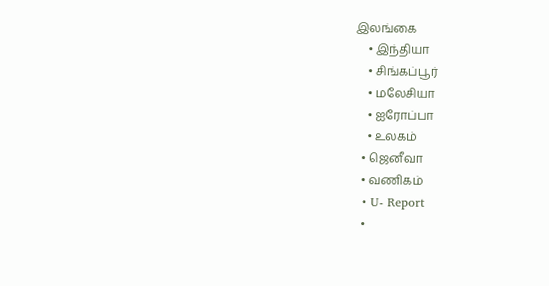இலங்கை
    • இந்தியா
    • சிங்கப்பூர்
    • மலேசியா
    • ஐரோப்பா
    • உலகம்
  • ஜெனீவா
  • வணிகம்
  • U- Report
  •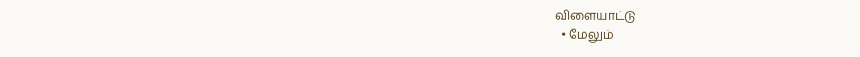விளையாட்டு
  • மேலும்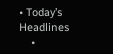• Today’s Headlines
    •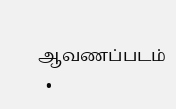ஆவணப்படம்
  •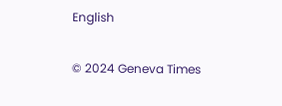English

© 2024 Geneva Times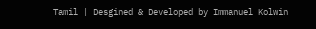Tamil | Desgined & Developed by Immanuel Kolwin